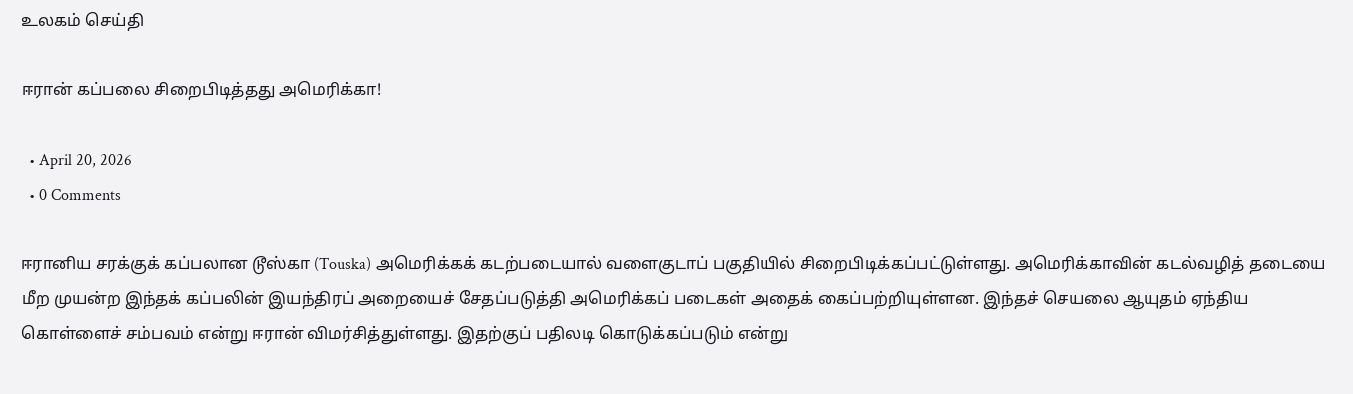உலகம் செய்தி

ஈரான் கப்பலை சிறைபிடித்தது அமெரிக்கா!

  • April 20, 2026
  • 0 Comments

ஈரானிய சரக்குக் கப்பலான டூஸ்கா (Touska) அமெரிக்கக் கடற்படையால் வளைகுடாப் பகுதியில் சிறைபிடிக்கப்பட்டுள்ளது. அமெரிக்காவின் கடல்வழித் தடையை மீற முயன்ற இந்தக் கப்பலின் இயந்திரப் அறையைச் சேதப்படுத்தி அமெரிக்கப் படைகள் அதைக் கைப்பற்றியுள்ளன. இந்தச் செயலை ஆயுதம் ஏந்திய கொள்ளைச் சம்பவம் என்று ஈரான் விமர்சித்துள்ளது. இதற்குப் பதிலடி கொடுக்கப்படும் என்று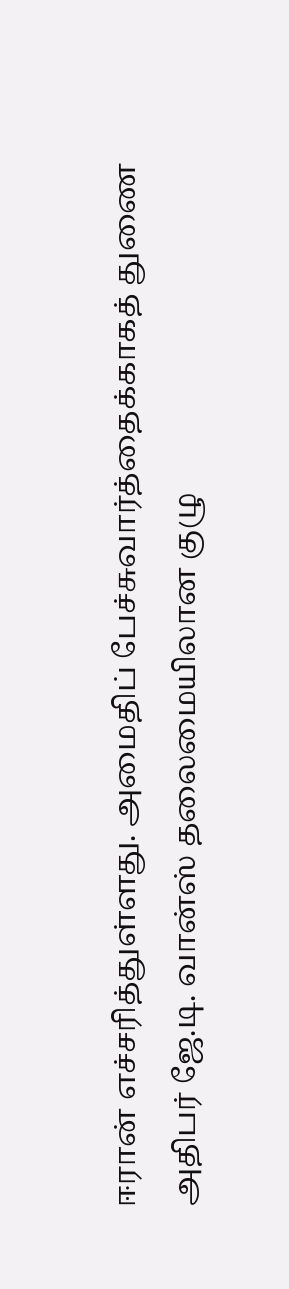ஈரான் எச்சரித்துள்ளது. அமைதிப் பேச்சுவார்த்தைக்காகத் துணை அதிபர் ஜே.டி. வான்ஸ் தலைமையிலான குழு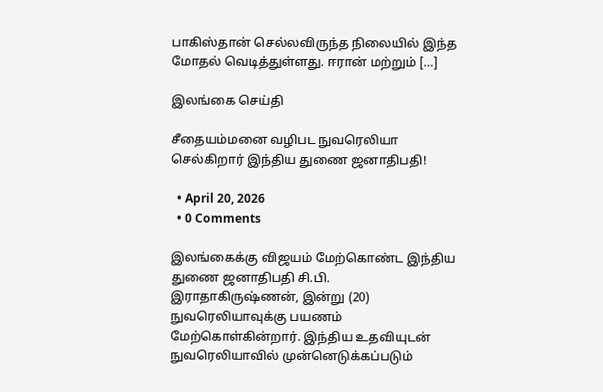பாகிஸ்தான் செல்லவிருந்த நிலையில் இந்த மோதல் வெடித்துள்ளது. ஈரான் மற்றும் […]

இலங்கை செய்தி

சீதையம்மனை வழிபட நுவரெலியா செல்கிறார் இந்திய துணை ஜனாதிபதி!

  • April 20, 2026
  • 0 Comments

இலங்கைக்கு விஜயம் மேற்கொண்ட இந்திய துணை ஜனாதிபதி சி.பி. இராதாகிருஷ்ணன், இன்று (20) நுவரெலியாவுக்கு பயணம் மேற்கொள்கின்றார். இந்திய உதவியுடன் நுவரெலியாவில் முன்னெடுக்கப்படும்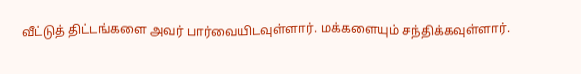வீட்டுத் திட்டங்களை அவர் பார்வையிடவுள்ளார். மக்களையும் சந்திக்கவுள்ளார்.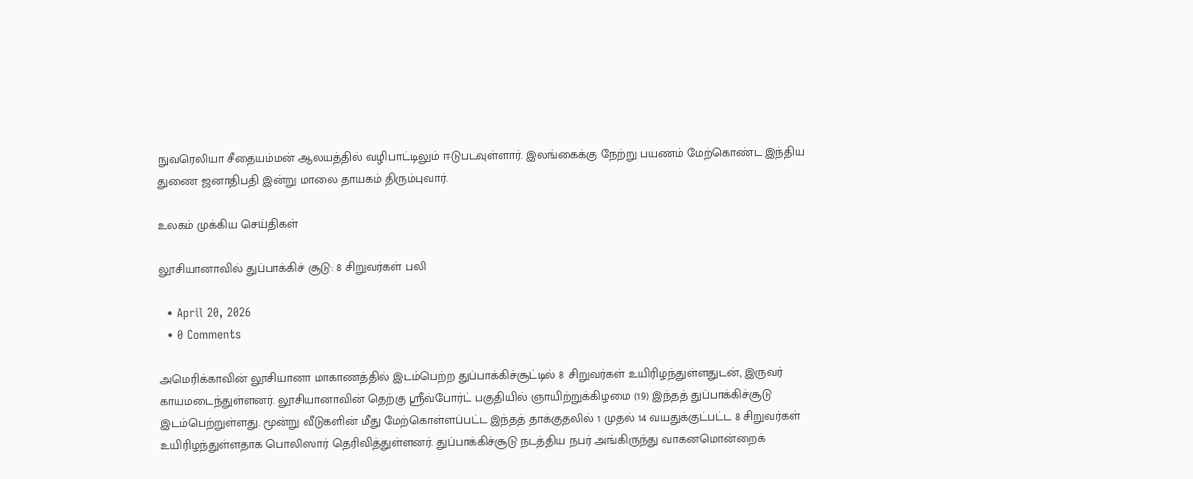நுவரெலியா சீதையம்மன் ஆலயத்தில் வழிபாட்டிலும் ஈடுபடவுள்ளார். இலங்கைக்கு நேற்று பயணம் மேற்கொண்ட இந்திய துணை ஜனாதிபதி இன்று மாலை தாயகம் திரும்புவார்.

உலகம் முக்கிய செய்திகள்

லூசியானாவில் துப்பாக்கிச் சூடு: 8 சிறுவர்கள் பலி

  • April 20, 2026
  • 0 Comments

அமெரிக்காவின் லூசியானா மாகாணத்தில் இடம்பெற்ற துப்பாக்கிச்சூட்டில் 8 சிறுவர்கள் உயிரிழந்துள்ளதுடன், இருவர் காயமடைந்துள்ளனர். லூசியானாவின் தெற்கு ஸ்ரீவ்போர்ட் பகுதியில் ஞாயிற்றுக்கிழமை (19) இந்தத் துப்பாக்கிச்சூடு இடம்பெற்றுள்ளது. மூன்று வீடுகளின் மீது மேற்கொள்ளப்பட்ட இந்தத் தாக்குதலில் 1 முதல் 14 வயதுக்குட்பட்ட 8 சிறுவர்கள் உயிரிழந்துள்ளதாக பொலிஸார் தெரிவித்துள்ளனர். துப்பாக்கிச்சூடு நடத்திய நபர் அங்கிருந்து வாகனமொன்றைக்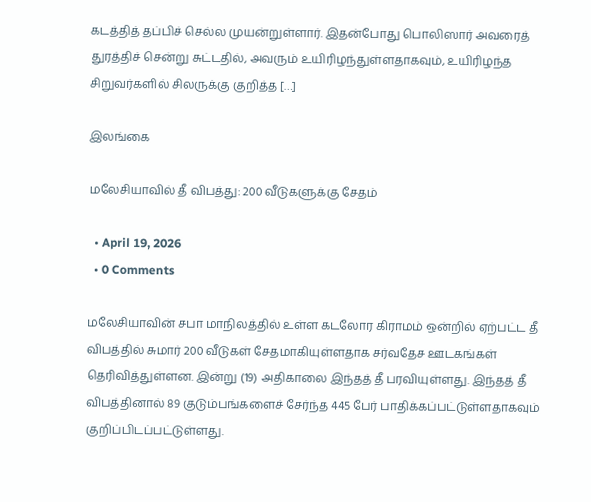கடத்தித் தப்பிச் செல்ல முயன்றுள்ளார். இதன்போது பொலிஸார் அவரைத் துரத்திச் சென்று சுட்டதில், அவரும் உயிரிழந்துள்ளதாகவும், உயிரிழந்த சிறுவர்களில் சிலருக்கு குறித்த […]

இலங்கை

மலேசியாவில் தீ விபத்து: 200 வீடுகளுக்கு சேதம்

  • April 19, 2026
  • 0 Comments

மலேசியாவின் சபா மாநிலத்தில் உள்ள கடலோர கிராமம் ஒன்றில் ஏற்பட்ட தீ விபத்தில் சுமார் 200 வீடுகள் சேதமாகியுள்ளதாக சர்வதேச ஊடகங்கள் தெரிவித்துள்ளன. இன்று (19) அதிகாலை இந்தத் தீ பரவியுள்ளது. இந்தத் தீ விபத்தினால் 89 குடும்பங்களைச் சேர்ந்த 445 பேர் பாதிக்கப்பட்டுள்ளதாகவும் குறிப்பிடப்பட்டுள்ளது.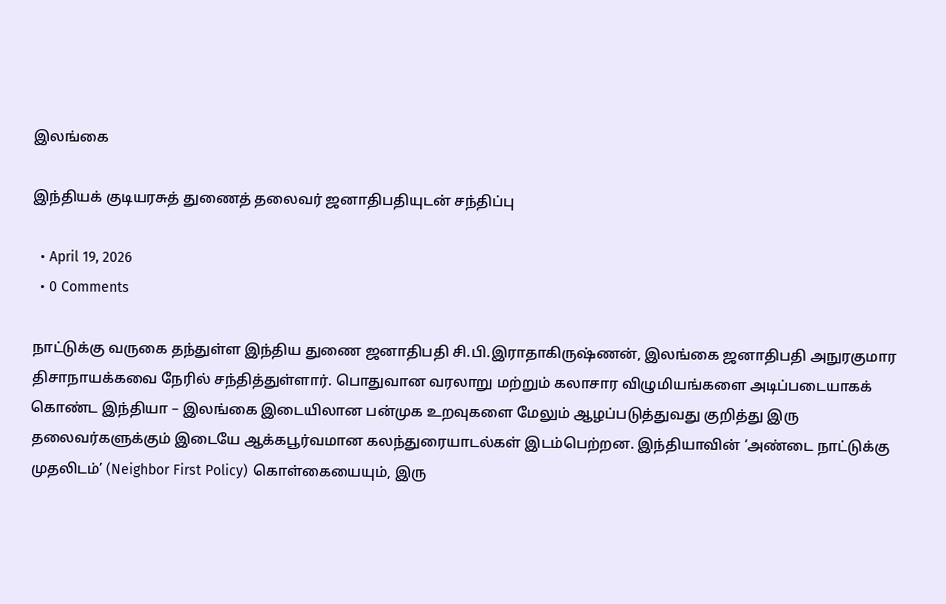இலங்கை

இந்தியக் குடியரசுத் துணைத் தலைவர் ஜனாதிபதியுடன் சந்திப்பு

  • April 19, 2026
  • 0 Comments

நாட்டுக்கு வருகை தந்துள்ள இந்திய துணை ஜனாதிபதி சி.பி.இராதாகிருஷ்ணன், இலங்கை ஜனாதிபதி அநுரகுமார திசாநாயக்கவை நேரில் சந்தித்துள்ளார். பொதுவான வரலாறு மற்றும் கலாசார விழுமியங்களை அடிப்படையாகக் கொண்ட இந்தியா – இலங்கை இடையிலான பன்முக உறவுகளை மேலும் ஆழப்படுத்துவது குறித்து இரு தலைவர்களுக்கும் இடையே ஆக்கபூர்வமான கலந்துரையாடல்கள் இடம்பெற்றன. இந்தியாவின் ‘அண்டை நாட்டுக்கு முதலிடம்’ (Neighbor First Policy) கொள்கையையும், இரு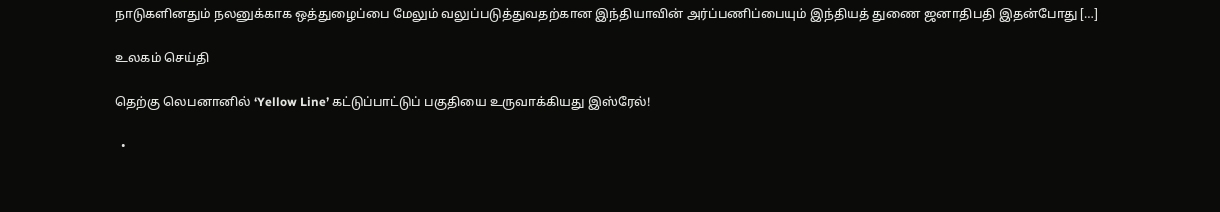நாடுகளினதும் நலனுக்காக ஒத்துழைப்பை மேலும் வலுப்படுத்துவதற்கான இந்தியாவின் அர்ப்பணிப்பையும் இந்தியத் துணை ஜனாதிபதி இதன்போது […]

உலகம் செய்தி

தெற்கு லெபனானில் ‘Yellow Line’ கட்டுப்பாட்டுப் பகுதியை உருவாக்கியது இஸ்ரேல்!

  •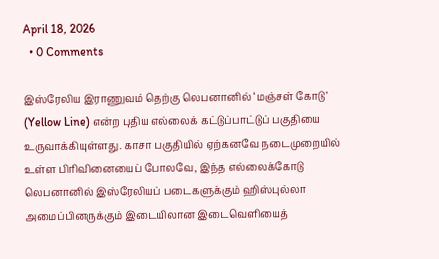April 18, 2026
  • 0 Comments

இஸ்ரேலிய இராணுவம் தெற்கு லெபனானில் ‘மஞ்சள் கோடு’ (Yellow Line) என்ற புதிய எல்லைக் கட்டுப்பாட்டுப் பகுதியை உருவாக்கியுள்ளது. காசா பகுதியில் ஏற்கனவே நடைமுறையில் உள்ள பிரிவினையைப் போலவே, இந்த எல்லைக்கோடு லெபனானில் இஸ்ரேலியப் படைகளுக்கும் ஹிஸ்புல்லா அமைப்பினருக்கும் இடையிலான இடைவெளியைத்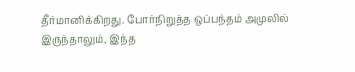தீர்மானிக்கிறது. போர்நிறுத்த ஒப்பந்தம் அமுலில் இருந்தாலும், இந்த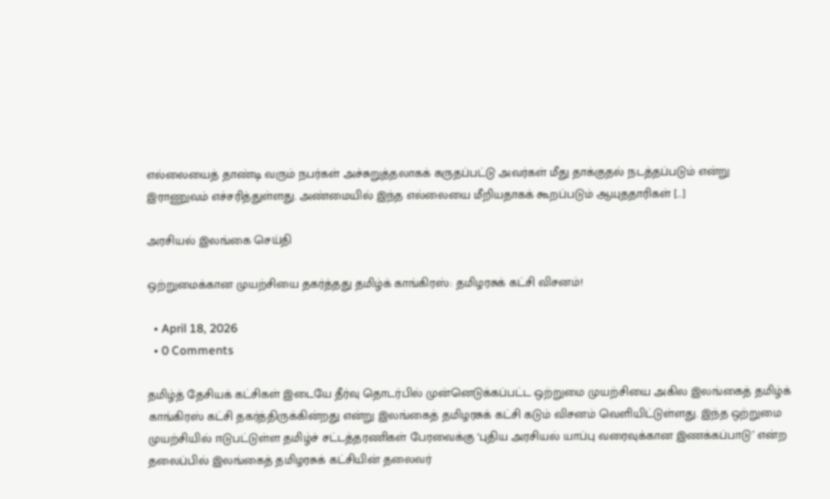எல்லையைத் தாண்டி வரும் நபர்கள் அச்சுறுத்தலாகக் கருதப்பட்டு அவர்கள் மீது தாக்குதல் நடத்தப்படும் என்று இராணுவம் எச்சரித்துள்ளது. அண்மையில் இந்த எல்லையை மீறியதாகக் கூறப்படும் ஆயுததாரிகள் […]

அரசியல் இலங்கை செய்தி

ஒற்றுமைக்கான முயற்சியை தகர்த்தது தமிழ்க் காங்கிரஸ்: தமிழரசுக் கட்சி விசனம்!

  • April 18, 2026
  • 0 Comments

தமிழ்த் தேசியக் கட்சிகள் இடையே தீர்வு தொடர்பில் முன்னெடுக்கப்பட்ட ஒற்றுமை முயற்சியை அகில இலங்கைத் தமிழ்க் காங்கிரஸ் கட்சி தகர்த்திருக்கின்றது என்று இலங்கைத் தமிழரசுக் கட்சி கடும் விசனம் வெளியிட்டுள்ளது. இந்த ஒற்றுமை முயற்சியில் ஈடுபட்டுள்ள தமிழ்ச் சட்டத்தரணிகள் பேரவைக்கு ‘புதிய அரசியல் யாப்பு வரைவுக்கான இணக்கப்பாடு’ என்ற தலைப்பில் இலங்கைத் தமிழரசுக் கட்சியின் தலைவர்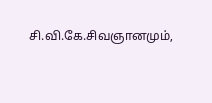சி.வி.கே.சிவஞானமும்,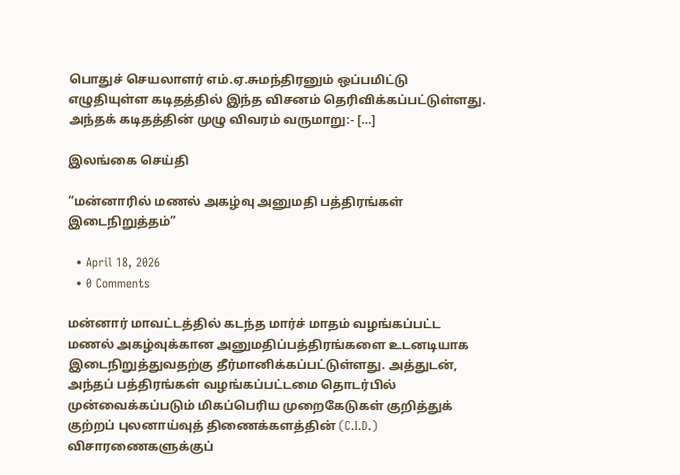பொதுச் செயலாளர் எம்.ஏ.சுமந்திரனும் ஒப்பமிட்டு எழுதியுள்ள கடிதத்தில் இந்த விசனம் தெரிவிக்கப்பட்டுள்ளது. அந்தக் கடிதத்தின் முழு விவரம் வருமாறு:- […]

இலங்கை செய்தி

“மன்னாரில் மணல் அகழ்வு அனுமதி பத்திரங்கள் இடைநிறுத்தம்”

  • April 18, 2026
  • 0 Comments

மன்னார் மாவட்டத்தில் கடந்த மார்ச் மாதம் வழங்கப்பட்ட மணல் அகழ்வுக்கான அனுமதிப்பத்திரங்களை உடனடியாக இடைநிறுத்துவதற்கு தீர்மானிக்கப்பட்டுள்ளது. அத்துடன், அந்தப் பத்திரங்கள் வழங்கப்பட்டமை தொடர்பில் முன்வைக்கப்படும் மிகப்பெரிய முறைகேடுகள் குறித்துக் குற்றப் புலனாய்வுத் திணைக்களத்தின் (C.I.D.) விசாரணைகளுக்குப்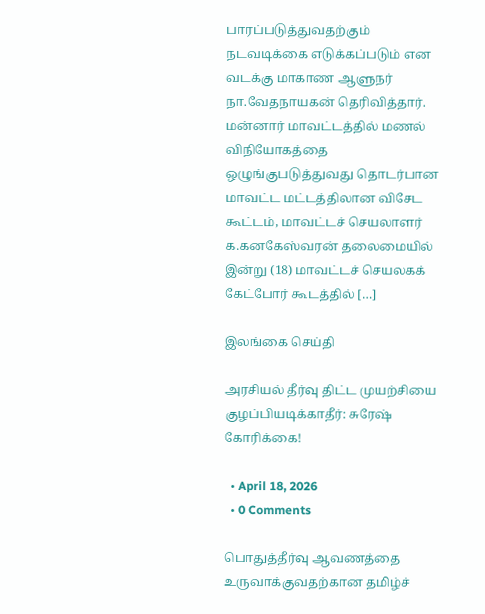பாரப்படுத்துவதற்கும் நடவடிக்கை எடுக்கப்படும் என வடக்கு மாகாண ஆளுநர் நா.வேதநாயகன் தெரிவித்தார். மன்னார் மாவட்டத்தில் மணல் விநியோகத்தை ஒழுங்குபடுத்துவது தொடர்பான மாவட்ட மட்டத்திலான விசேட கூட்டம், மாவட்டச் செயலாளர் க.கனகேஸ்வரன் தலைமையில் இன்று (18) மாவட்டச் செயலகக் கேட்போர் கூடத்தில் […]

இலங்கை செய்தி

அரசியல் தீர்வு திட்ட முயற்சியை குழப்பியடிக்காதீர்: சுரேஷ் கோரிக்கை!

  • April 18, 2026
  • 0 Comments

பொதுத்தீர்வு ஆவணத்தை உருவாக்குவதற்கான தமிழ்ச்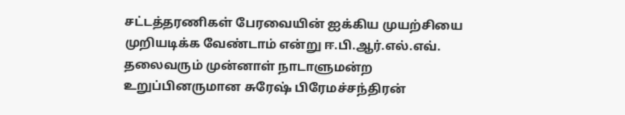சட்டத்தரணிகள் பேரவையின் ஐக்கிய முயற்சியை முறியடிக்க வேண்டாம் என்று ஈ.பி.ஆர்.எல்.எவ். தலைவரும் முன்னாள் நாடாளுமன்ற உறுப்பினருமான சுரேஷ் பிரேமச்சந்திரன்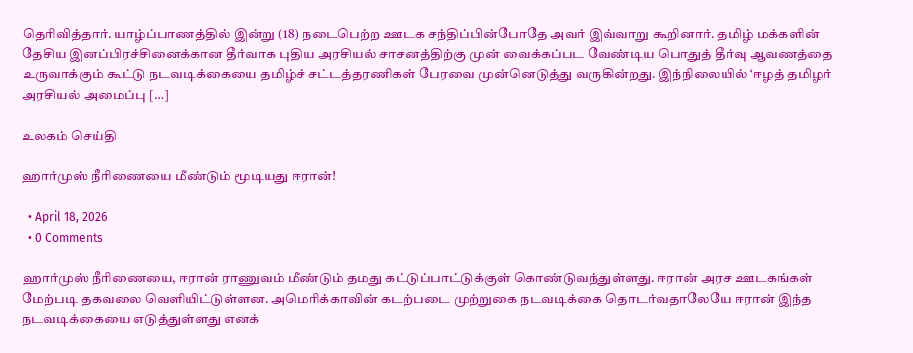தெரிவித்தார். யாழ்ப்பாணத்தில் இன்று (18) நடைபெற்ற ஊடக சந்திப்பின்போதே அவர் இவ்வாறு கூறினார். தமிழ் மக்களின் தேசிய இனப்பிரச்சினைக்கான தீர்வாக புதிய அரசியல் சாசனத்திற்கு முன் வைக்கப்பட வேண்டிய பொதுத் தீர்வு ஆவணத்தை உருவாக்கும் கூட்டு நடவடிக்கையை தமிழ்ச் சட்டத்தரணிகள் பேரவை முன்னெடுத்து வருகின்றது. இந்நிலையில் ‘ஈழத் தமிழர் அரசியல் அமைப்பு […]

உலகம் செய்தி

ஹார்முஸ் நீரிணையை மீண்டும் மூடியது ஈரான்!

  • April 18, 2026
  • 0 Comments

ஹார்முஸ் நீரிணையை, ஈரான் ராணுவம் மீண்டும் தமது கட்டுப்பாட்டுக்குள் கொண்டுவந்துள்ளது. ஈரான் அரச ஊடகங்கள் மேற்படி தகவலை வெளியிட்டுள்ளன. அமெரிக்காவின் கடற்படை முற்றுகை நடவடிக்கை தொடர்வதாலேயே ஈரான் இந்த நடவடிக்கையை எடுத்துள்ளது எனக்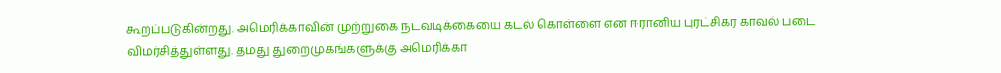கூறப்படுகின்றது. அமெரிக்காவின் முற்றுகை நடவடிக்கையை கடல் கொள்ளை என ஈரானிய புரட்சிகர காவல் படை விமர்சித்துள்ளது. தமது துறைமுகங்களுக்கு அமெரிக்கா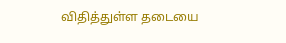விதித்துள்ள தடையை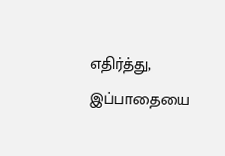எதிர்த்து, இப்பாதையை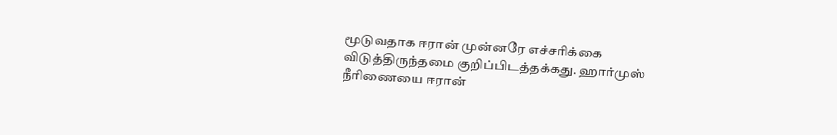மூடுவதாக ஈரான் முன்னரே எச்சரிக்கை விடுத்திருந்தமை குறிப்பிடத்தக்கது. ஹார்முஸ் நீரிணையை ஈரான்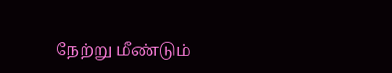நேற்று மீண்டும்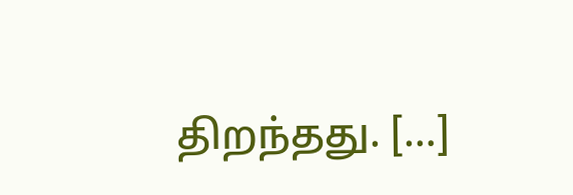திறந்தது. […]